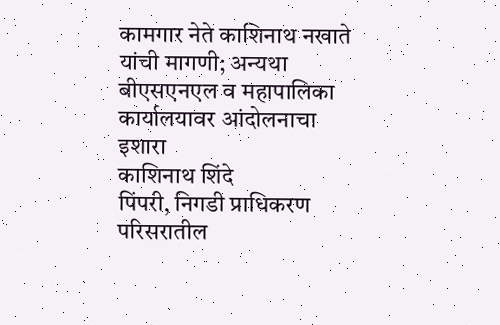कामगार नेते काशिनाथ नखाते यांची मागणी; अन्यथा बीएसएनएल व महापालिका कार्यालयावर आंदोलनाचा इशारा
काशिनाथ शिंदे
पिंपरी, निगडी प्राधिकरण परिसरातील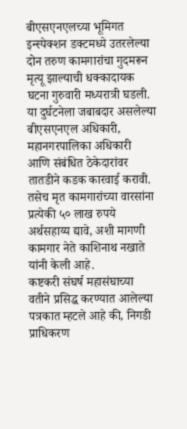बीएसएनएलच्या भूमिगत इन्स्पेक्शन डक्टमध्ये उतरलेल्या दोन तरुण कामगारांचा गुदमरून मृत्यू झाल्याची धक्कादायक घटना गुरुवारी मध्यरात्री घडली. या दुर्घटनेला जबाबदार असलेल्या बीएसएनएल अधिकारी, महानगरपालिका अधिकारी आणि संबंधित ठेकेदारांवर तातडीने कडक कारवाई करावी. तसेच मृत कामगारांच्या वारसांना प्रत्येकी ५० लाख रुपये अर्थसहाय्य द्यावे, अशी मागणी कामगार नेते काशिनाथ नखाते यांनी केली आहे.
कष्टकरी संघर्ष महासंघाच्या वतीने प्रसिद्ध करण्यात आलेल्या पत्रकात म्हटले आहे की, निगडी प्राधिकरण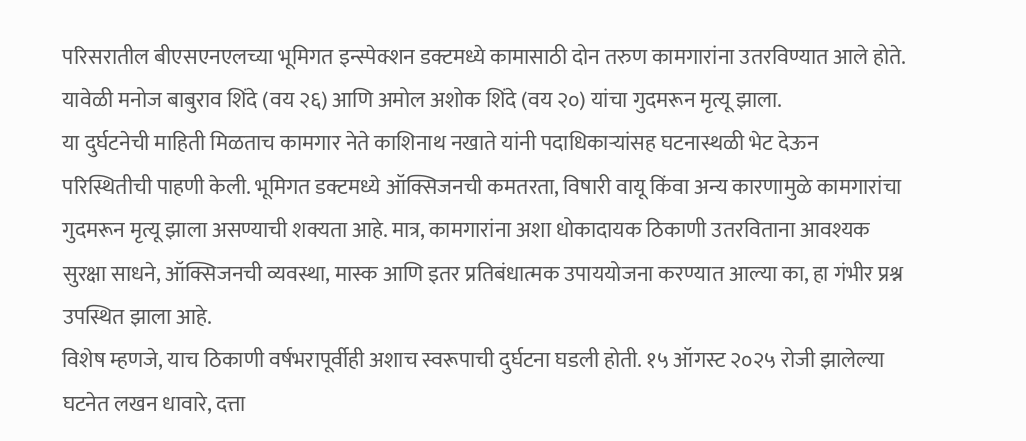परिसरातील बीएसएनएलच्या भूमिगत इन्स्पेक्शन डक्टमध्ये कामासाठी दोन तरुण कामगारांना उतरविण्यात आले होते. यावेळी मनोज बाबुराव शिंदे (वय २६) आणि अमोल अशोक शिंदे (वय २०) यांचा गुदमरून मृत्यू झाला.
या दुर्घटनेची माहिती मिळताच कामगार नेते काशिनाथ नखाते यांनी पदाधिकाऱ्यांसह घटनास्थळी भेट देऊन परिस्थितीची पाहणी केली. भूमिगत डक्टमध्ये ऑक्सिजनची कमतरता, विषारी वायू किंवा अन्य कारणामुळे कामगारांचा गुदमरून मृत्यू झाला असण्याची शक्यता आहे. मात्र, कामगारांना अशा धोकादायक ठिकाणी उतरविताना आवश्यक सुरक्षा साधने, ऑक्सिजनची व्यवस्था, मास्क आणि इतर प्रतिबंधात्मक उपाययोजना करण्यात आल्या का, हा गंभीर प्रश्न उपस्थित झाला आहे.
विशेष म्हणजे, याच ठिकाणी वर्षभरापूर्वीही अशाच स्वरूपाची दुर्घटना घडली होती. १५ ऑगस्ट २०२५ रोजी झालेल्या घटनेत लखन धावारे, दत्ता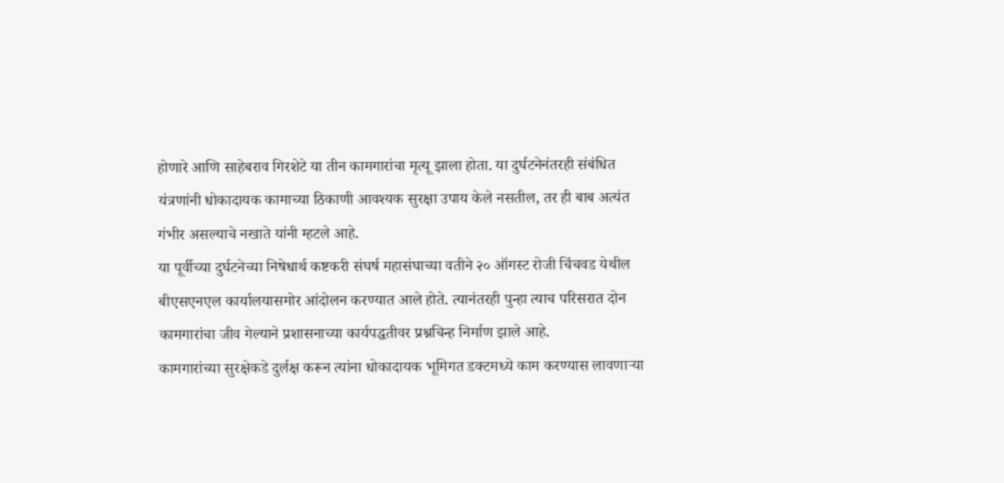होणारे आणि साहेबराव गिरशेटे या तीन कामगारांचा मृत्यू झाला होता. या दुर्घटनेनंतरही संबंधित यंत्रणांनी धोकादायक कामाच्या ठिकाणी आवश्यक सुरक्षा उपाय केले नसतील, तर ही बाब अत्यंत गंभीर असल्याचे नखाते यांनी म्हटले आहे.
या पूर्वीच्या दुर्घटनेच्या निषेधार्थ कष्टकरी संघर्ष महासंघाच्या वतीने २० ऑगस्ट रोजी चिंचवड येथील बीएसएनएल कार्यालयासमोर आंदोलन करण्यात आले होते. त्यानंतरही पुन्हा त्याच परिसरात दोन कामगारांचा जीव गेल्याने प्रशासनाच्या कार्यपद्धतीवर प्रश्नचिन्ह निर्माण झाले आहे.
कामगारांच्या सुरक्षेकडे दुर्लक्ष करून त्यांना धोकादायक भूमिगत डक्टमध्ये काम करण्यास लावणाऱ्या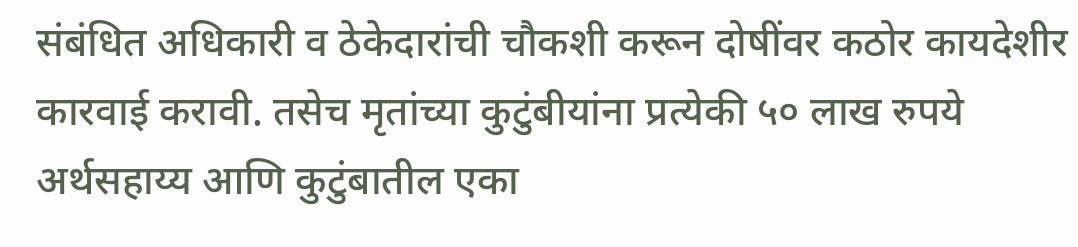संबंधित अधिकारी व ठेकेदारांची चौकशी करून दोषींवर कठोर कायदेशीर कारवाई करावी. तसेच मृतांच्या कुटुंबीयांना प्रत्येकी ५० लाख रुपये अर्थसहाय्य आणि कुटुंबातील एका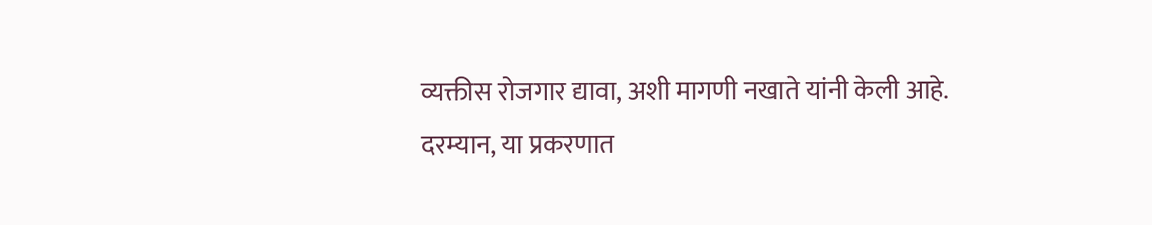व्यक्तीस रोजगार द्यावा, अशी मागणी नखाते यांनी केली आहे.
दरम्यान, या प्रकरणात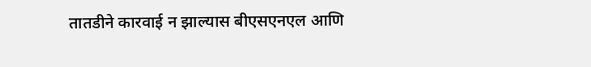तातडीने कारवाई न झाल्यास बीएसएनएल आणि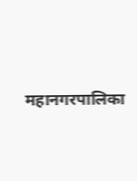महानगरपालिका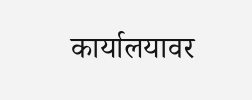कार्यालयावर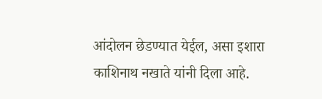आंदोलन छेडण्यात येईल, असा इशारा काशिनाथ नखाते यांनी दिला आहे.